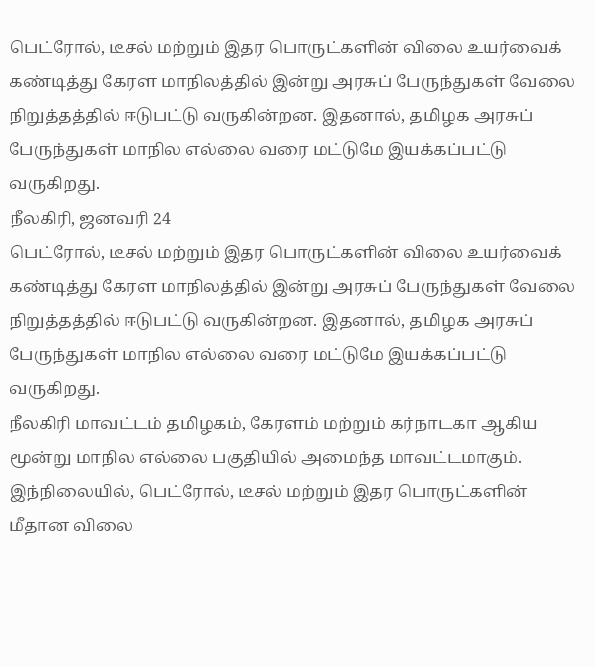பெட்ரோல், டீசல் மற்றும் இதர பொருட்களின் விலை உயர்வைக் கண்டித்து கேரள மாநிலத்தில் இன்று அரசுப் பேருந்துகள் வேலை நிறுத்தத்தில் ஈடுபட்டு வருகின்றன. இதனால், தமிழக அரசுப் பேருந்துகள் மாநில எல்லை வரை மட்டுமே இயக்கப்பட்டு வருகிறது.
நீலகிரி, ஜனவரி 24
பெட்ரோல், டீசல் மற்றும் இதர பொருட்களின் விலை உயர்வைக் கண்டித்து கேரள மாநிலத்தில் இன்று அரசுப் பேருந்துகள் வேலை நிறுத்தத்தில் ஈடுபட்டு வருகின்றன. இதனால், தமிழக அரசுப் பேருந்துகள் மாநில எல்லை வரை மட்டுமே இயக்கப்பட்டு வருகிறது.
நீலகிரி மாவட்டம் தமிழகம், கேரளம் மற்றும் கர்நாடகா ஆகிய மூன்று மாநில எல்லை பகுதியில் அமைந்த மாவட்டமாகும். இந்நிலையில், பெட்ரோல், டீசல் மற்றும் இதர பொருட்களின் மீதான விலை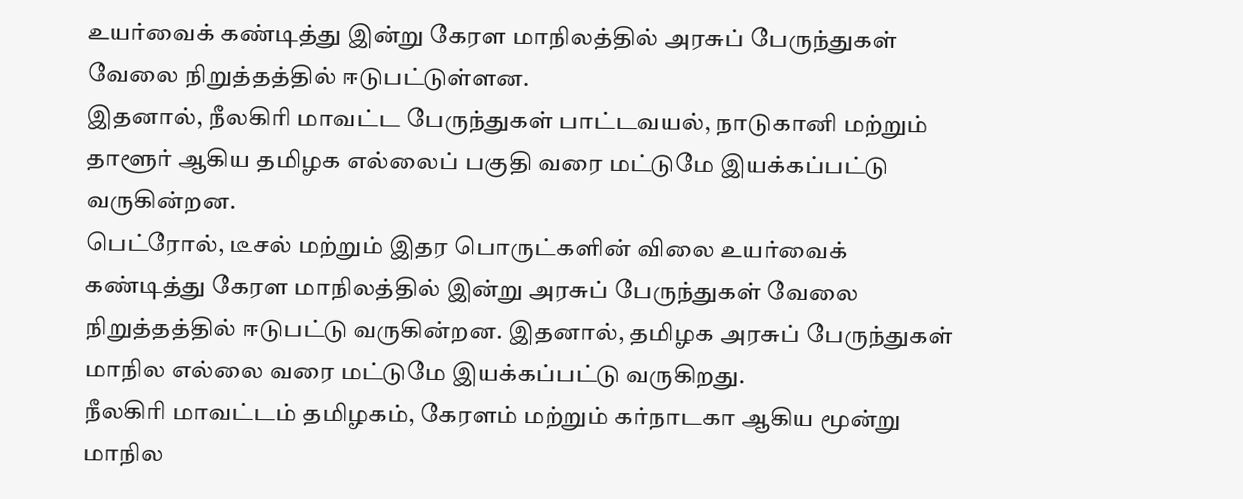உயர்வைக் கண்டித்து இன்று கேரள மாநிலத்தில் அரசுப் பேருந்துகள் வேலை நிறுத்தத்தில் ஈடுபட்டுள்ளன.
இதனால், நீலகிரி மாவட்ட பேருந்துகள் பாட்டவயல், நாடுகானி மற்றும் தாளூர் ஆகிய தமிழக எல்லைப் பகுதி வரை மட்டுமே இயக்கப்பட்டு வருகின்றன.
பெட்ரோல், டீசல் மற்றும் இதர பொருட்களின் விலை உயர்வைக் கண்டித்து கேரள மாநிலத்தில் இன்று அரசுப் பேருந்துகள் வேலை நிறுத்தத்தில் ஈடுபட்டு வருகின்றன. இதனால், தமிழக அரசுப் பேருந்துகள் மாநில எல்லை வரை மட்டுமே இயக்கப்பட்டு வருகிறது.
நீலகிரி மாவட்டம் தமிழகம், கேரளம் மற்றும் கர்நாடகா ஆகிய மூன்று மாநில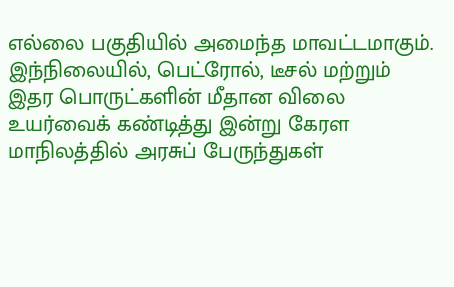எல்லை பகுதியில் அமைந்த மாவட்டமாகும். இந்நிலையில், பெட்ரோல், டீசல் மற்றும் இதர பொருட்களின் மீதான விலை உயர்வைக் கண்டித்து இன்று கேரள மாநிலத்தில் அரசுப் பேருந்துகள்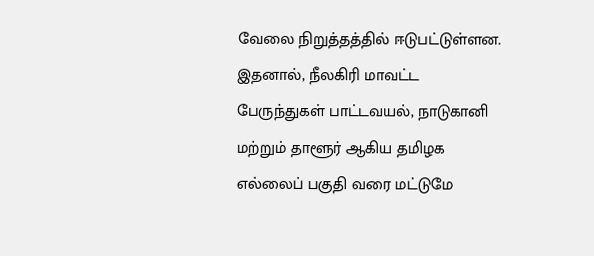வேலை நிறுத்தத்தில் ஈடுபட்டுள்ளன.
இதனால், நீலகிரி மாவட்ட பேருந்துகள் பாட்டவயல், நாடுகானி மற்றும் தாளூர் ஆகிய தமிழக எல்லைப் பகுதி வரை மட்டுமே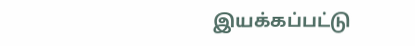இயக்கப்பட்டு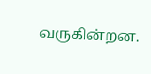வருகின்றன.